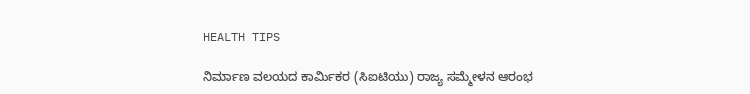HEALTH TIPS

ನಿರ್ಮಾಣ ವಲಯದ ಕಾರ್ಮಿಕರ (ಸಿಐಟಿಯು) ರಾಜ್ಯ ಸಮ್ಮೇಳನ ಆರಂಭ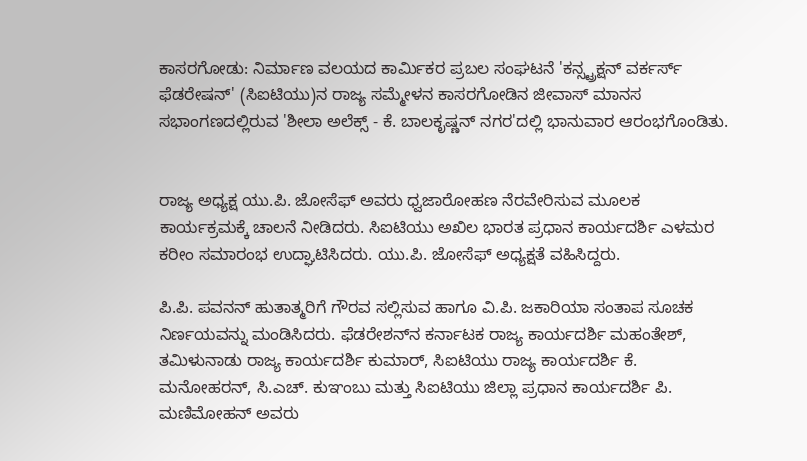ಕಾಸರಗೋಡು: ನಿರ್ಮಾಣ ವಲಯದ ಕಾರ್ಮಿಕರ ಪ್ರಬಲ ಸಂಘಟನೆ 'ಕನ್ಸ್ಟ್ರಕ್ಷನ್ ವರ್ಕರ್ಸ್ ಫೆಡರೇಷನ್' (ಸಿಐಟಿಯು)ನ ರಾಜ್ಯ ಸಮ್ಮೇಳನ ಕಾಸರಗೋಡಿನ ಜೀವಾಸ್ ಮಾನಸ ಸಭಾಂಗಣದಲ್ಲಿರುವ 'ಶೀಲಾ ಅಲೆಕ್ಸ್ - ಕೆ. ಬಾಲಕೃಷ್ಣನ್ ನಗರ'ದಲ್ಲಿ ಭಾನುವಾರ ಆರಂಭಗೊಂಡಿತು.


ರಾಜ್ಯ ಅಧ್ಯಕ್ಷ ಯು.ಪಿ. ಜೋಸೆಫ್ ಅವರು ಧ್ವಜಾರೋಹಣ ನೆರವೇರಿಸುವ ಮೂಲಕ ಕಾರ್ಯಕ್ರಮಕ್ಕೆ ಚಾಲನೆ ನೀಡಿದರು. ಸಿಐಟಿಯು ಅಖಿಲ ಭಾರತ ಪ್ರಧಾನ ಕಾರ್ಯದರ್ಶಿ ಎಳಮರ ಕರೀಂ ಸಮಾರಂಭ ಉದ್ಘಾಟಿಸಿದರು. ಯು.ಪಿ. ಜೋಸೆಫ್ ಅಧ್ಯಕ್ಷತೆ ವಹಿಸಿದ್ದರು.

ಪಿ.ಪಿ. ಪವನನ್ ಹುತಾತ್ಮರಿಗೆ ಗೌರವ ಸಲ್ಲಿಸುವ ಹಾಗೂ ವಿ.ಪಿ. ಜಕಾರಿಯಾ ಸಂತಾಪ ಸೂಚಕ ನಿರ್ಣಯವನ್ನು ಮಂಡಿಸಿದರು. ಫೆಡರೇಶನ್‍ನ ಕರ್ನಾಟಕ ರಾಜ್ಯ ಕಾರ್ಯದರ್ಶಿ ಮಹಂತೇಶ್, ತಮಿಳುನಾಡು ರಾಜ್ಯ ಕಾರ್ಯದರ್ಶಿ ಕುಮಾರ್, ಸಿಐಟಿಯು ರಾಜ್ಯ ಕಾರ್ಯದರ್ಶಿ ಕೆ. ಮನೋಹರನ್, ಸಿ.ಎಚ್. ಕುಞಂಬು ಮತ್ತು ಸಿಐಟಿಯು ಜಿಲ್ಲಾ ಪ್ರಧಾನ ಕಾರ್ಯದರ್ಶಿ ಪಿ. ಮಣಿಮೋಹನ್ ಅವರು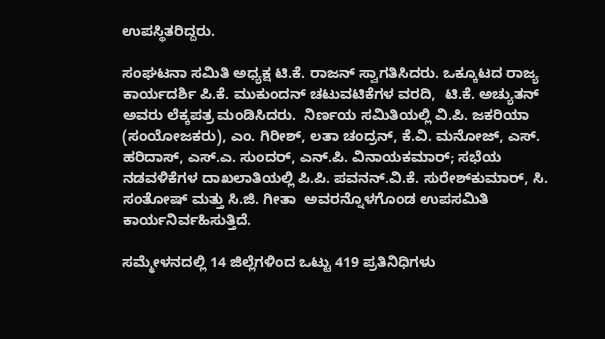ಉಪಸ್ಥಿತರಿದ್ದರು.

ಸಂಘಟನಾ ಸಮಿತಿ ಅಧ್ಯಕ್ಷ ಟಿ.ಕೆ. ರಾಜನ್ ಸ್ವಾಗತಿಸಿದರು. ಒಕ್ಕೂಟದ ರಾಜ್ಯ ಕಾರ್ಯದರ್ಶಿ ಪಿ.ಕೆ. ಮುಕುಂದನ್ ಚಟುವಟಿಕೆಗಳ ವರದಿ,  ಟಿ.ಕೆ. ಅಚ್ಯುತನ್ ಅವರು ಲೆಕ್ಕಪತ್ರ ಮಂಡಿಸಿದರು.  ನಿರ್ಣಯ ಸಮಿತಿಯಲ್ಲಿ ವಿ.ಪಿ. ಜಕರಿಯಾ (ಸಂಯೋಜಕರು), ಎಂ. ಗಿರೀಶ್, ಲತಾ ಚಂದ್ರನ್, ಕೆ.ವಿ. ಮನೋಜ್, ಎಸ್. ಹರಿದಾಸ್, ಎಸ್.ಎ. ಸುಂದರ್, ಎನ್.ಪಿ. ವಿನಾಯಕಮಾರ್; ಸಭೆಯ ನಡವಳಿಕೆಗಳ ದಾಖಲಾತಿಯಲ್ಲಿ ಪಿ.ಪಿ. ಪವನನ್.ವಿ.ಕೆ. ಸುರೇಶ್‍ಕುಮಾರ್, ಸಿ. ಸಂತೋಷ್ ಮತ್ತು ಸಿ.ಜಿ. ಗೀತಾ  ಅವರನ್ನೊಳಗೊಂಡ ಉಪಸಮಿತಿ ಕಾರ್ಯನಿರ್ವಹಿಸುತ್ತಿದೆ.

ಸಮ್ಮೇಳನದಲ್ಲಿ 14 ಜಿಲ್ಲೆಗಳಿಂದ ಒಟ್ಟು 419 ಪ್ರತಿನಿಧಿಗಳು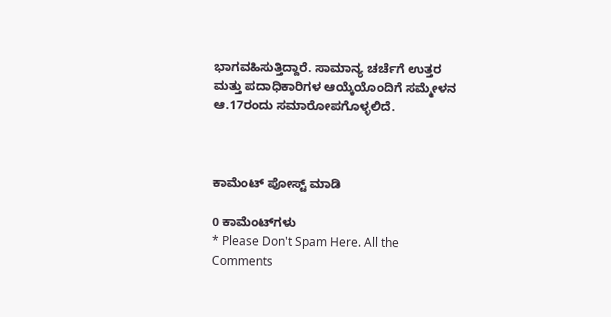ಭಾಗವಹಿಸುತ್ತಿದ್ದಾರೆ. ಸಾಮಾನ್ಯ ಚರ್ಚೆಗೆ ಉತ್ತರ ಮತ್ತು ಪದಾಧಿಕಾರಿಗಳ ಆಯ್ಕೆಯೊಂದಿಗೆ ಸಮ್ಮೇಳನ ಆ.17ರಂದು ಸಮಾರೋಪಗೊಳ್ಳಲಿದೆ.



ಕಾಮೆಂಟ್‌‌ ಪೋಸ್ಟ್‌ ಮಾಡಿ

0 ಕಾಮೆಂಟ್‌ಗಳು
* Please Don't Spam Here. All the Comments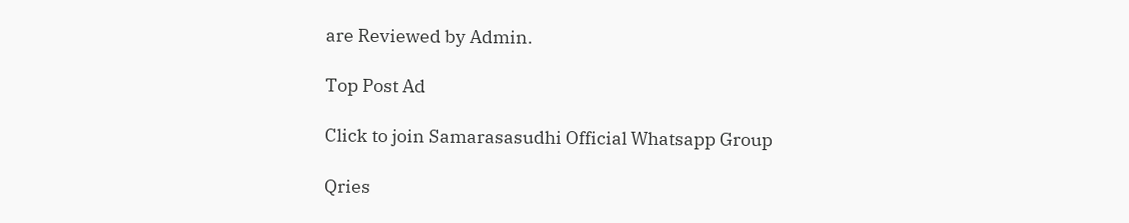are Reviewed by Admin.

Top Post Ad

Click to join Samarasasudhi Official Whatsapp Group

Qries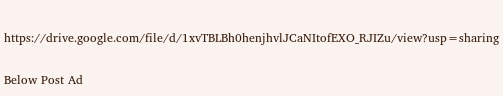https://drive.google.com/file/d/1xvTBLBh0henjhvlJCaNItofEXO_RJIZu/view?usp=sharing

Below Post Ad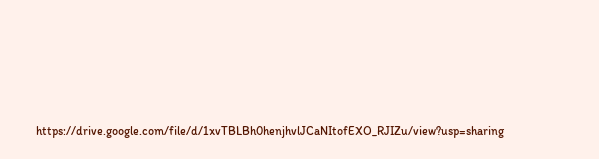https://drive.google.com/file/d/1xvTBLBh0henjhvlJCaNItofEXO_RJIZu/view?usp=sharing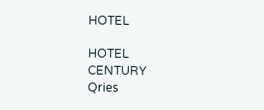HOTEL

HOTEL
CENTURY
Qries